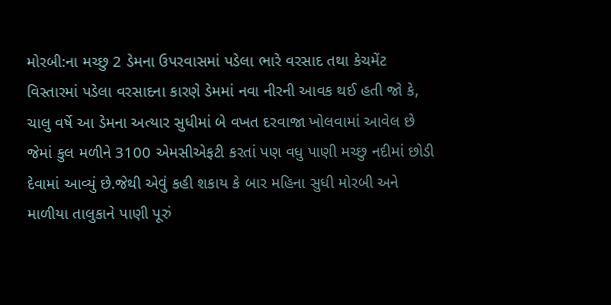મોરબી:ના મચ્છુ 2 ડેમના ઉપરવાસમાં પડેલા ભારે વરસાદ તથા કેચમેંટ વિસ્તારમાં પડેલા વરસાદના કારણે ડેમમાં નવા નીરની આવક થઈ હતી જો કે, ચાલુ વર્ષે આ ડેમના અત્યાર સુધીમાં બે વખત દરવાજા ખોલવામાં આવેલ છે જેમાં કુલ મળીને 3100 એમસીએફટી કરતાં પણ વધુ પાણી મચ્છુ નદીમાં છોડી દેવામાં આવ્યું છે.જેથી એવું કહી શકાય કે બાર મહિના સુધી મોરબી અને માળીયા તાલુકાને પાણી પૂરું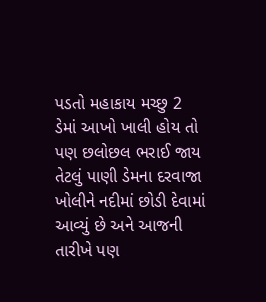પડતો મહાકાય મચ્છુ 2 ડેમાં આખો ખાલી હોય તો પણ છલોછલ ભરાઈ જાય તેટલું પાણી ડેમના દરવાજા ખોલીને નદીમાં છોડી દેવામાં આવ્યું છે અને આજની તારીખે પણ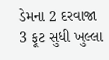ડેમના 2 દરવાજા 3 ફૂટ સુધી ખુલ્લા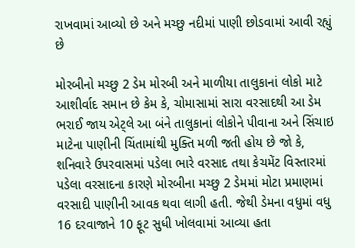રાખવામાં આવ્યો છે અને મચ્છુ નદીમાં પાણી છોડવામાં આવી રહ્યું છે

મોરબીનો મચ્છુ 2 ડેમ મોરબી અને માળીયા તાલુકાનાં લોકો માટે આશીર્વાદ સમાન છે કેમ કે, ચોમાસામાં સારા વરસાદથી આ ડેમ ભરાઈ જાય એટ્લે આ બંને તાલુકાનાં લોકોને પીવાના અને સિંચાઇ માટેના પાણીની ચિંતામાંથી મુક્તિ મળી જતી હોય છે જો કે, શનિવારે ઉપરવાસમાં પડેલા ભારે વરસાદ તથા કેચમેંટ વિસ્તારમાં પડેલા વરસાદના કારણે મોરબીના મચ્છુ 2 ડેમમાં મોટા પ્રમાણમાં વરસાદી પાણીની આવક થવા લાગી હતી. જેથી ડેમના વધુમાં વધુ 16 દરવાજાને 10 ફૂટ સુધી ખોલવામાં આવ્યા હતા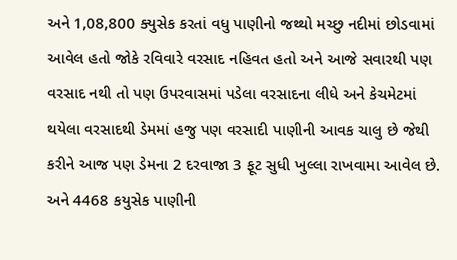અને 1,08,800 ક્યુસેક કરતાં વધુ પાણીનો જથ્થો મચ્છુ નદીમાં છોડવામાં આવેલ હતો જોકે રવિવારે વરસાદ નહિવત હતો અને આજે સવારથી પણ વરસાદ નથી તો પણ ઉપરવાસમાં પડેલા વરસાદના લીધે અને કેચમેટમાં થયેલા વરસાદથી ડેમમાં હજુ પણ વરસાદી પાણીની આવક ચાલુ છે જેથી કરીને આજ પણ ડેમના 2 દરવાજા 3 ફૂટ સુધી ખુલ્લા રાખવામા આવેલ છે. અને 4468 કયુસેક પાણીની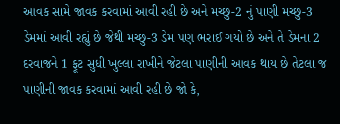આવક સામે જાવક કરવામાં આવી રહી છે અને મચ્છુ-2 નું પાણી મચ્છુ-3 ડેમમાં આવી રહ્યું છે જેથી મચ્છુ-3 ડેમ પણ ભરાઈ ગયો છે અને તે ડેમના 2 દરવાજને 1 ફૂટ સુધી ખુલ્લા રાખીને જેટલા પાણીની આવક થાય છે તેટલા જ પાણીની જાવક કરવામાં આવી રહી છે જો કે,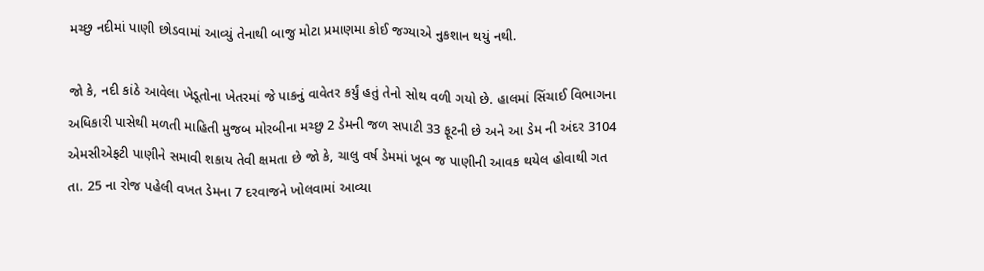મચ્છુ નદીમાં પાણી છોડવામાં આવ્યું તેનાથી બાજુ મોટા પ્રમાણમા કોઈ જગ્યાએ નુકશાન થયું નથી.

જો કે, નદી કાંઠે આવેલા ખેડૂતોના ખેતરમાં જે પાકનું વાવેતર કર્યું હતું તેનો સોથ વળી ગયો છે. હાલમાં સિંચાઈ વિભાગના અધિકારી પાસેથી મળતી માહિતી મુજબ મોરબીના મચ્છુ 2 ડેમની જળ સપાટી 33 ફૂટની છે અને આ ડેમ ની અંદર 3104 એમસીએફટી પાણીને સમાવી શકાય તેવી ક્ષમતા છે જો કે, ચાલુ વર્ષ ડેમમાં ખૂબ જ પાણીની આવક થયેલ હોવાથી ગત તા. 25 ના રોજ પહેલી વખત ડેમના 7 દરવાજને ખોલવામાં આવ્યા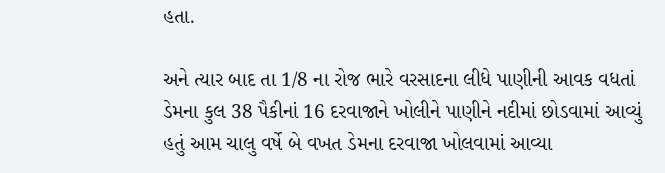હતા.

અને ત્યાર બાદ તા 1/8 ના રોજ ભારે વરસાદના લીધે પાણીની આવક વધતાં ડેમના કુલ 38 પૈકીનાં 16 દરવાજાને ખોલીને પાણીને નદીમાં છોડવામાં આવ્યું હતું આમ ચાલુ વર્ષે બે વખત ડેમના દરવાજા ખોલવામાં આવ્યા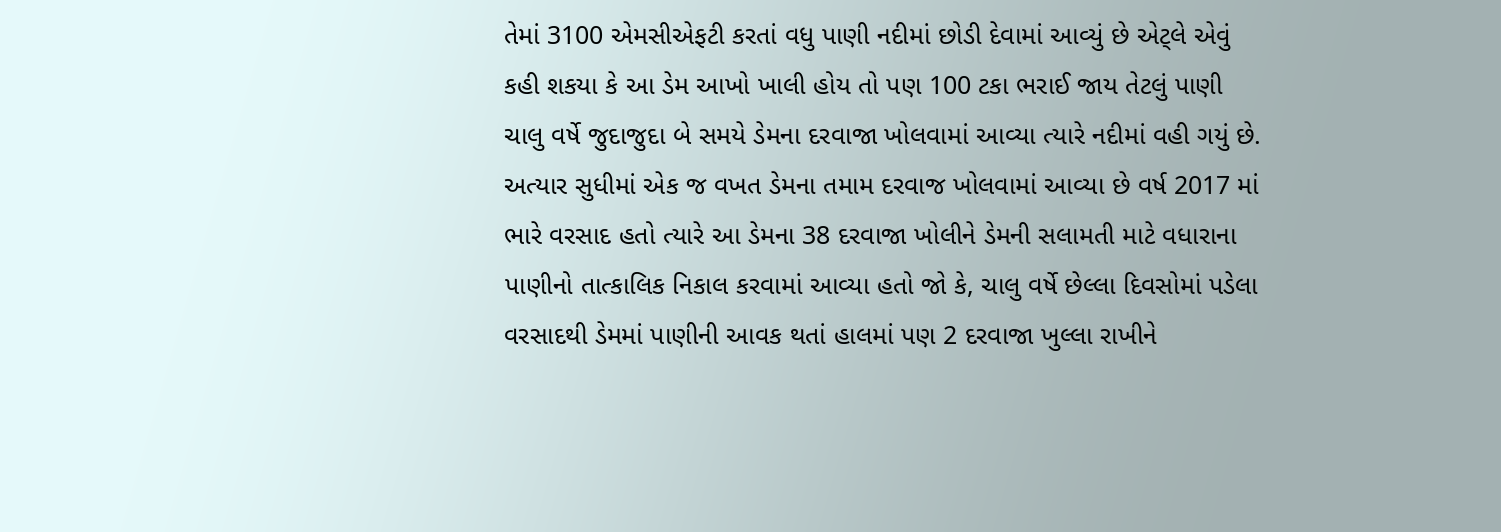તેમાં 3100 એમસીએફટી કરતાં વધુ પાણી નદીમાં છોડી દેવામાં આવ્યું છે એટ્લે એવું કહી શકયા કે આ ડેમ આખો ખાલી હોય તો પણ 100 ટકા ભરાઈ જાય તેટલું પાણી ચાલુ વર્ષે જુદાજુદા બે સમયે ડેમના દરવાજા ખોલવામાં આવ્યા ત્યારે નદીમાં વહી ગયું છે. અત્યાર સુધીમાં એક જ વખત ડેમના તમામ દરવાજ ખોલવામાં આવ્યા છે વર્ષ 2017 માં ભારે વરસાદ હતો ત્યારે આ ડેમના 38 દરવાજા ખોલીને ડેમની સલામતી માટે વધારાના પાણીનો તાત્કાલિક નિકાલ કરવામાં આવ્યા હતો જો કે, ચાલુ વર્ષે છેલ્લા દિવસોમાં પડેલા વરસાદથી ડેમમાં પાણીની આવક થતાં હાલમાં પણ 2 દરવાજા ખુલ્લા રાખીને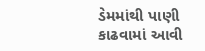ડેમમાંથી પાણી કાઢવામાં આવી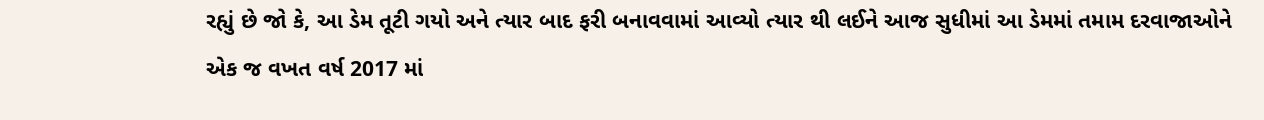રહ્યું છે જો કે, આ ડેમ તૂટી ગયો અને ત્યાર બાદ ફરી બનાવવામાં આવ્યો ત્યાર થી લઈને આજ સુધીમાં આ ડેમમાં તમામ દરવાજાઓને એક જ વખત વર્ષ 2017 માં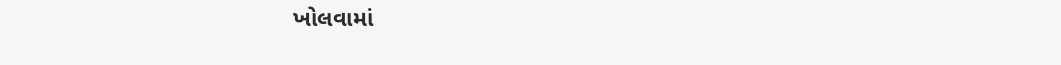ખોલવામાં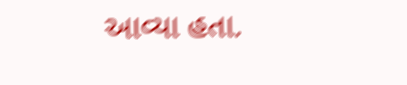આવ્યા હતા.